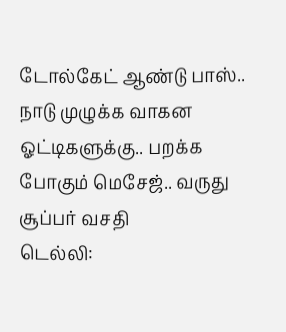டோல்கேட் ஆண்டு பாஸ்.. நாடு முழுக்க வாகன ஓட்டிகளுக்கு.. பறக்க போகும் மெசேஜ்.. வருது சூப்பர் வசதி
டெல்லி: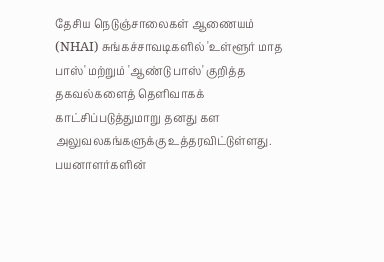தேசிய நெடுஞ்சாலைகள் ஆணையம் (NHAI) சுங்கச்சாவடிகளில் 'உள்ளூர் மாத பாஸ்' மற்றும் 'ஆண்டு பாஸ்' குறித்த தகவல்களைத் தெளிவாகக் காட்சிப்படுத்துமாறு தனது கள அலுவலகங்களுக்கு உத்தரவிட்டுள்ளது. பயனாளர்களின்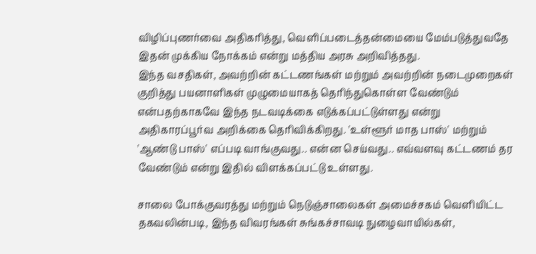விழிப்புணர்வை அதிகரித்து, வெளிப்படைத்தன்மையை மேம்படுத்துவதே இதன் முக்கிய நோக்கம் என்று மத்திய அரசு அறிவித்தது.
இந்த வசதிகள், அவற்றின் கட்டணங்கள் மற்றும் அவற்றின் நடைமுறைகள் குறித்து பயனாளிகள் முழுமையாகத் தெரிந்துகொள்ள வேண்டும் என்பதற்காகவே இந்த நடவடிக்கை எடுக்கப்பட்டுள்ளது என்று அதிகாரப்பூர்வ அறிக்கை தெரிவிக்கிறது. 'உள்ளூர் மாத பாஸ்' மற்றும் 'ஆண்டு பாஸ்' எப்படி வாங்குவது.. என்ன செய்வது.. எவ்வளவு கட்டணம் தர வேண்டும் என்று இதில் விளக்கப்பட்டு உள்ளது.

சாலை போக்குவரத்து மற்றும் நெடுஞ்சாலைகள் அமைச்சகம் வெளியிட்ட தகவலின்படி, இந்த விவரங்கள் சுங்கச்சாவடி நுழைவாயில்கள்,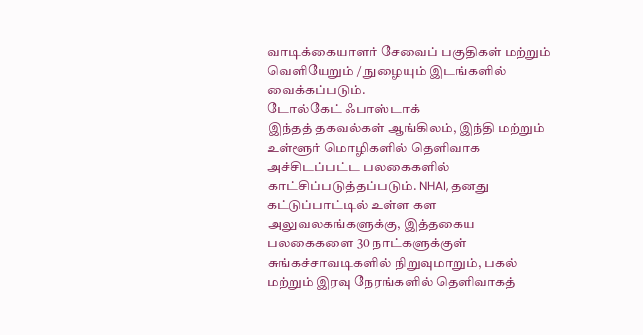வாடிக்கையாளர் சேவைப் பகுதிகள் மற்றும் வெளியேறும் / நுழையும் இடங்களில் வைக்கப்படும்.
டோல்கேட் ஃபாஸ்டாக்
இந்தத் தகவல்கள் ஆங்கிலம், இந்தி மற்றும் உள்ளூர் மொழிகளில் தெளிவாக அச்சிடப்பட்ட பலகைகளில் காட்சிப்படுத்தப்படும். NHAI, தனது கட்டுப்பாட்டில் உள்ள கள அலுவலகங்களுக்கு, இத்தகைய பலகைகளை 30 நாட்களுக்குள் சுங்கச்சாவடிகளில் நிறுவுமாறும், பகல் மற்றும் இரவு நேரங்களில் தெளிவாகத்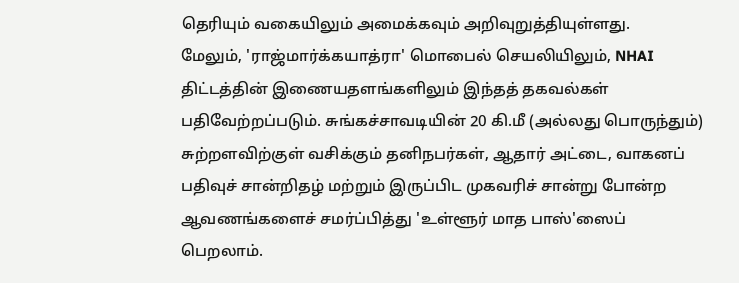தெரியும் வகையிலும் அமைக்கவும் அறிவுறுத்தியுள்ளது.
மேலும், 'ராஜ்மார்க்கயாத்ரா' மொபைல் செயலியிலும், NHAI திட்டத்தின் இணையதளங்களிலும் இந்தத் தகவல்கள் பதிவேற்றப்படும். சுங்கச்சாவடியின் 20 கி.மீ (அல்லது பொருந்தும்) சுற்றளவிற்குள் வசிக்கும் தனிநபர்கள், ஆதார் அட்டை, வாகனப் பதிவுச் சான்றிதழ் மற்றும் இருப்பிட முகவரிச் சான்று போன்ற ஆவணங்களைச் சமர்ப்பித்து 'உள்ளூர் மாத பாஸ்'ஸைப் பெறலாம்.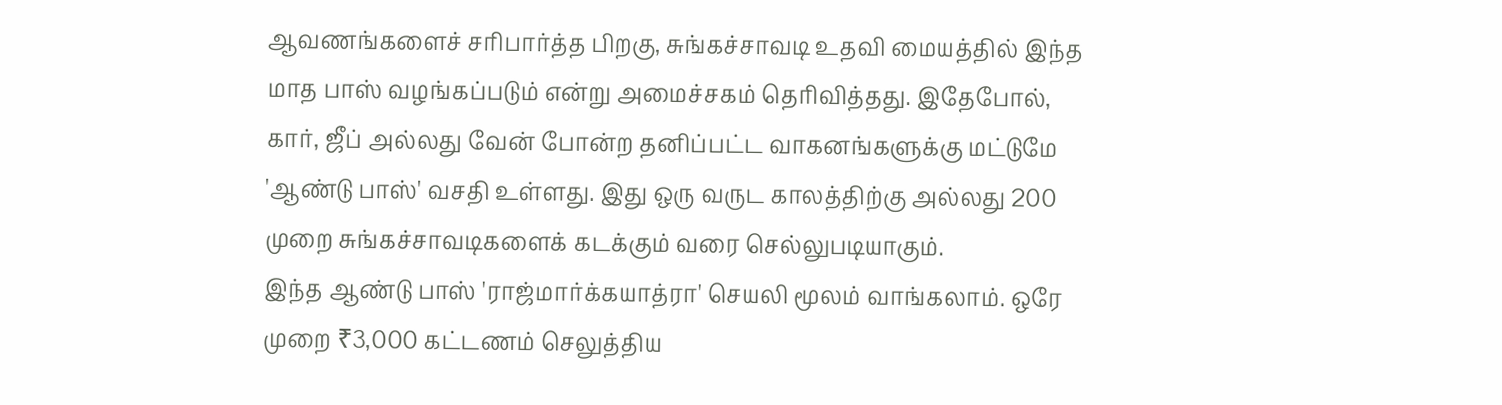ஆவணங்களைச் சரிபார்த்த பிறகு, சுங்கச்சாவடி உதவி மையத்தில் இந்த மாத பாஸ் வழங்கப்படும் என்று அமைச்சகம் தெரிவித்தது. இதேபோல், கார், ஜீப் அல்லது வேன் போன்ற தனிப்பட்ட வாகனங்களுக்கு மட்டுமே 'ஆண்டு பாஸ்' வசதி உள்ளது. இது ஒரு வருட காலத்திற்கு அல்லது 200 முறை சுங்கச்சாவடிகளைக் கடக்கும் வரை செல்லுபடியாகும்.
இந்த ஆண்டு பாஸ் 'ராஜ்மார்க்கயாத்ரா' செயலி மூலம் வாங்கலாம். ஒரே முறை ₹3,000 கட்டணம் செலுத்திய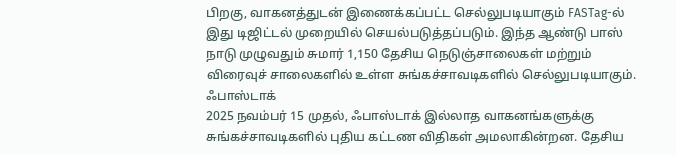பிறகு, வாகனத்துடன் இணைக்கப்பட்ட செல்லுபடியாகும் FASTag-ல் இது டிஜிட்டல் முறையில் செயல்படுத்தப்படும். இந்த ஆண்டு பாஸ் நாடு முழுவதும் சுமார் 1,150 தேசிய நெடுஞ்சாலைகள் மற்றும் விரைவுச் சாலைகளில் உள்ள சுங்கச்சாவடிகளில் செல்லுபடியாகும்.
ஃபாஸ்டாக்
2025 நவம்பர் 15 முதல், ஃபாஸ்டாக் இல்லாத வாகனங்களுக்கு சுங்கச்சாவடிகளில் புதிய கட்டண விதிகள் அமலாகின்றன. தேசிய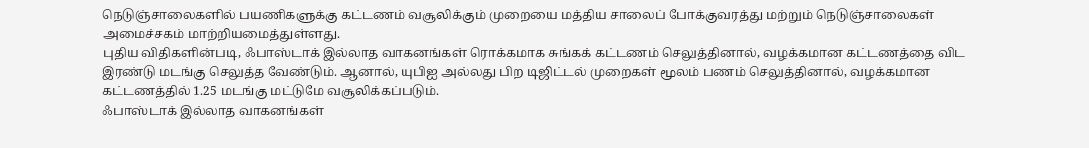நெடுஞ்சாலைகளில் பயணிகளுக்கு கட்டணம் வசூலிக்கும் முறையை மத்திய சாலைப் போக்குவரத்து மற்றும் நெடுஞ்சாலைகள் அமைச்சகம் மாற்றியமைத்துள்ளது.
புதிய விதிகளின்படி, ஃபாஸ்டாக் இல்லாத வாகனங்கள் ரொக்கமாக சுங்கக் கட்டணம் செலுத்தினால், வழக்கமான கட்டணத்தை விட இரண்டு மடங்கு செலுத்த வேண்டும். ஆனால், யுபிஐ அல்லது பிற டிஜிட்டல் முறைகள் மூலம் பணம் செலுத்தினால், வழக்கமான கட்டணத்தில் 1.25 மடங்கு மட்டுமே வசூலிக்கப்படும்.
ஃபாஸ்டாக் இல்லாத வாகனங்கள்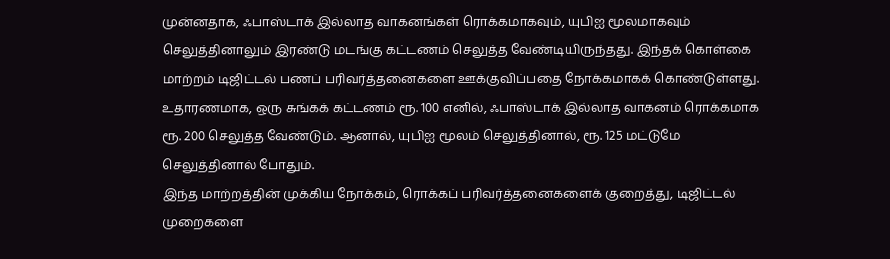முன்னதாக, ஃபாஸ்டாக் இல்லாத வாகனங்கள் ரொக்கமாகவும், யுபிஐ மூலமாகவும் செலுத்தினாலும் இரண்டு மடங்கு கட்டணம் செலுத்த வேண்டியிருந்தது. இந்தக் கொள்கை மாற்றம் டிஜிட்டல் பணப் பரிவர்த்தனைகளை ஊக்குவிப்பதை நோக்கமாகக் கொண்டுள்ளது.
உதாரணமாக, ஒரு சுங்கக் கட்டணம் ரூ. 100 எனில், ஃபாஸ்டாக் இல்லாத வாகனம் ரொக்கமாக ரூ. 200 செலுத்த வேண்டும். ஆனால், யுபிஐ மூலம் செலுத்தினால், ரூ. 125 மட்டுமே செலுத்தினால் போதும்.
இந்த மாற்றத்தின் முக்கிய நோக்கம், ரொக்கப் பரிவர்த்தனைகளைக் குறைத்து, டிஜிட்டல் முறைகளை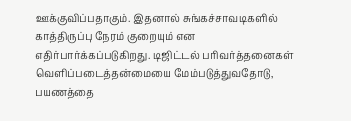ஊக்குவிப்பதாகும். இதனால் சுங்கச்சாவடிகளில் காத்திருப்பு நேரம் குறையும் என எதிர்பார்க்கப்படுகிறது. டிஜிட்டல் பரிவர்த்தனைகள் வெளிப்படைத்தன்மையை மேம்படுத்துவதோடு, பயணத்தை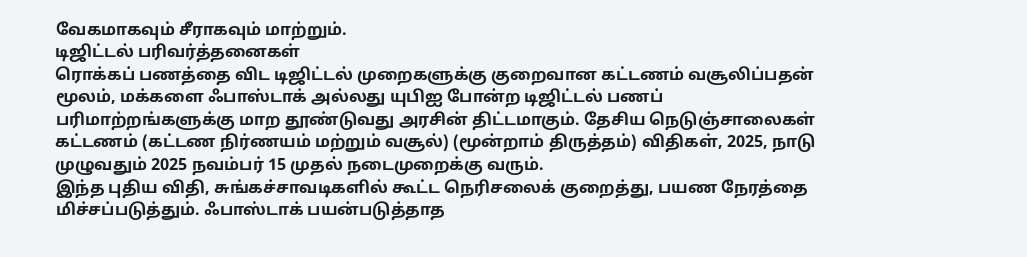வேகமாகவும் சீராகவும் மாற்றும்.
டிஜிட்டல் பரிவர்த்தனைகள்
ரொக்கப் பணத்தை விட டிஜிட்டல் முறைகளுக்கு குறைவான கட்டணம் வசூலிப்பதன் மூலம், மக்களை ஃபாஸ்டாக் அல்லது யுபிஐ போன்ற டிஜிட்டல் பணப் பரிமாற்றங்களுக்கு மாற தூண்டுவது அரசின் திட்டமாகும். தேசிய நெடுஞ்சாலைகள் கட்டணம் (கட்டண நிர்ணயம் மற்றும் வசூல்) (மூன்றாம் திருத்தம்) விதிகள், 2025, நாடு முழுவதும் 2025 நவம்பர் 15 முதல் நடைமுறைக்கு வரும்.
இந்த புதிய விதி, சுங்கச்சாவடிகளில் கூட்ட நெரிசலைக் குறைத்து, பயண நேரத்தை மிச்சப்படுத்தும். ஃபாஸ்டாக் பயன்படுத்தாத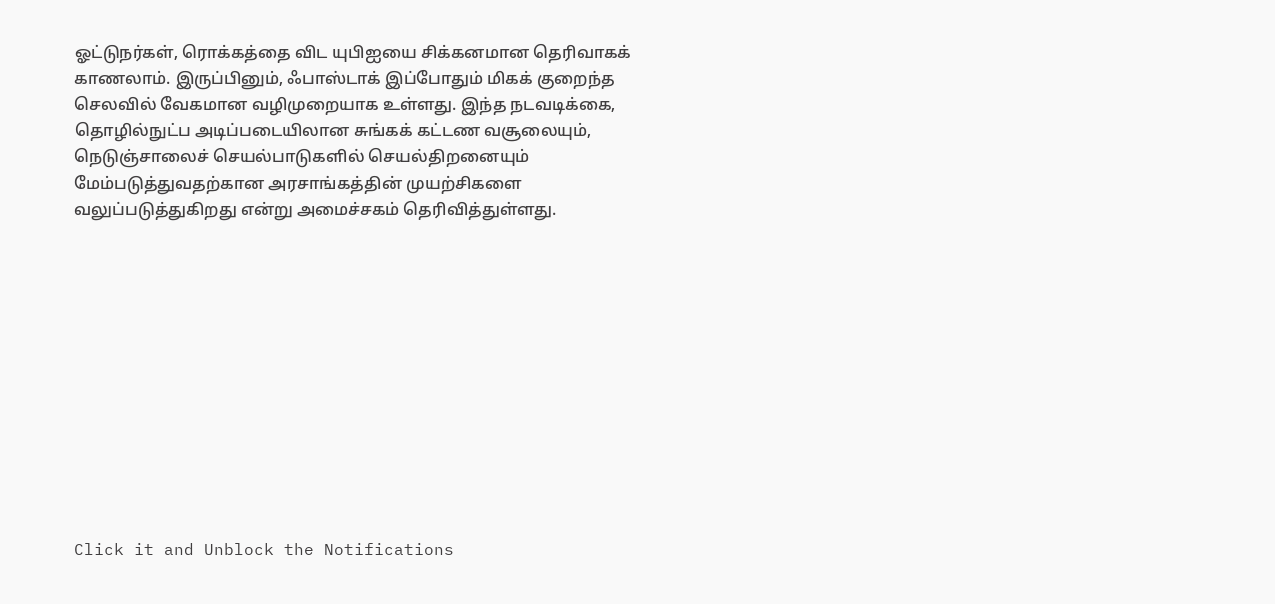ஓட்டுநர்கள், ரொக்கத்தை விட யுபிஐயை சிக்கனமான தெரிவாகக் காணலாம். இருப்பினும், ஃபாஸ்டாக் இப்போதும் மிகக் குறைந்த செலவில் வேகமான வழிமுறையாக உள்ளது. இந்த நடவடிக்கை, தொழில்நுட்ப அடிப்படையிலான சுங்கக் கட்டண வசூலையும், நெடுஞ்சாலைச் செயல்பாடுகளில் செயல்திறனையும் மேம்படுத்துவதற்கான அரசாங்கத்தின் முயற்சிகளை வலுப்படுத்துகிறது என்று அமைச்சகம் தெரிவித்துள்ளது.












Click it and Unblock the Notifications